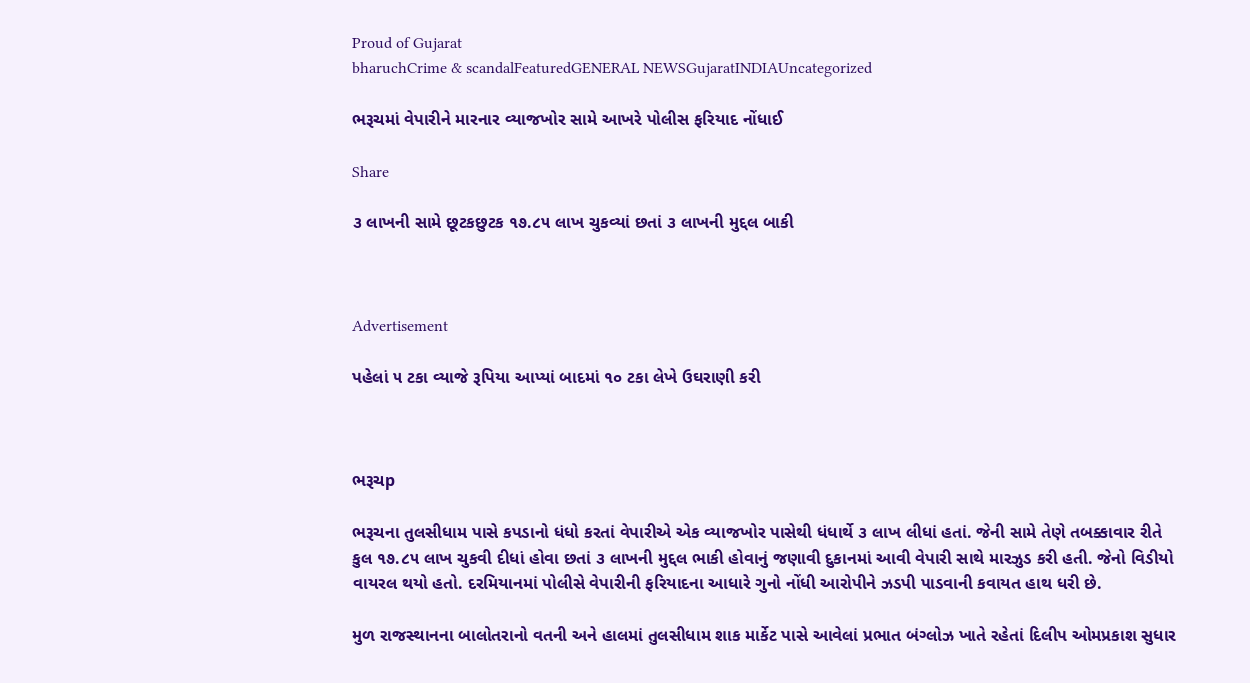Proud of Gujarat
bharuchCrime & scandalFeaturedGENERAL NEWSGujaratINDIAUncategorized

ભરૂચમાં વેપારીને મારનાર વ્યાજખોર સામે આખરે પોલીસ ફરિયાદ નોંધાઈ

Share

૩ લાખની સામે છૂટકછુટક ૧૭.૮૫ લાખ ચુકવ્યાં છતાં ૩ લાખની મુદ્દલ બાકી



Advertisement

પહેલાં ૫ ટકા વ્યાજે રૂપિયા આપ્યાં બાદમાં ૧૦ ટકા લેખે ઉઘરાણી કરી



ભરૂચp

ભરૂચના તુલસીધામ પાસે કપડાનો ધંધો કરતાં વેપારીએ એક વ્યાજખોર પાસેથી ધંધાર્થે ૩ લાખ લીધાં હતાં. જેની સામે તેણે તબક્કાવાર રીતે કુલ ૧૭.૮૫ લાખ ચુકવી દીધાં હોવા છતાં ૩ લાખની મુદ્દલ ભાકી હોવાનું જણાવી દુકાનમાં આવી વેપારી સાથે મારઝુડ કરી હતી. જેનો વિડીયો વાયરલ થયો હતો. દરમિયાનમાં પોલીસે વેપારીની ફરિયાદના આધારે ગુનો નોંધી આરોપીને ઝડપી પાડવાની કવાયત હાથ ધરી છે.

મુળ રાજસ્થાનના બાલોતરાનો વતની અને હાલમાં તુલસીધામ શાક માર્કેટ પાસે આવેલાં પ્રભાત બંગ્લોઝ ખાતે રહેતાં દિલીપ ઓમપ્રકાશ સુધાર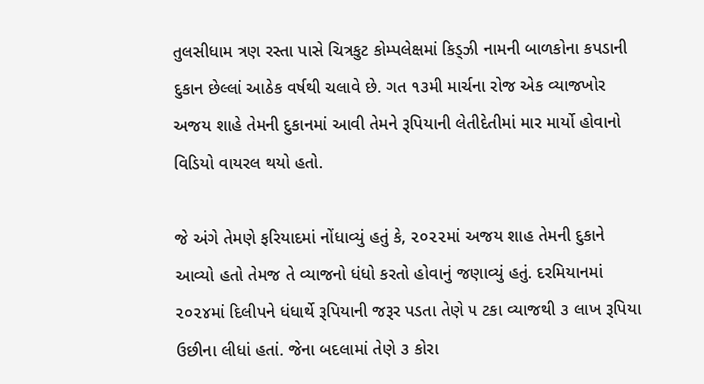તુલસીધામ ત્રણ રસ્તા પાસે ચિત્રકુટ કોમ્પલેક્ષમાં કિડ્ઝી નામની બાળકોના કપડાની દુકાન છેલ્લાં આઠેક વર્ષથી ચલાવે છે. ગત ૧૩મી માર્ચના રોજ એક વ્યાજખોર અજય શાહે તેમની દુકાનમાં આવી તેમને રૂપિયાની લેતીદેતીમાં માર માર્યો હોવાનો વિડિયો વાયરલ થયો હતો.

જે અંગે તેમણે ફરિયાદમાં નોંધાવ્યું હતું કે, ૨૦૨૨માં અજય શાહ તેમની દુકાને આવ્યો હતો તેમજ તે વ્યાજનો ધંધો કરતો હોવાનું જણાવ્યું હતું. દરમિયાનમાં ૨૦૨૪માં દિલીપને ધંધાર્થે રૂપિયાની જરૂર પડતા તેણે ૫ ટકા વ્યાજથી ૩ લાખ રૂપિયા ઉછીના લીધાં હતાં. જેના બદલામાં તેણે ૩ કોરા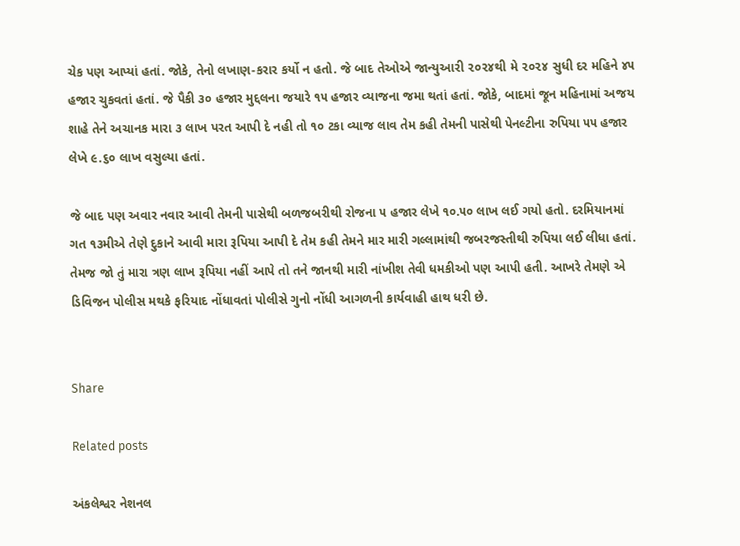ચેક પણ આપ્યાં હતાં. જોકે, તેનો લખાણ-કરાર કર્યો ન હતો. જે બાદ તેઓએ જાન્યુઆરી ૨૦૨૪થી મે ૨૦૨૪ સુધી દર મહિને ૪૫ હજાર ચુકવતાં હતાં. જે પૈકી ૩૦ હજાર મુદ્દલના જયારે ૧૫ હજાર વ્યાજના જમા થતાં હતાં. જોકે, બાદમાં જૂન મહિનામાં અજય શાહે તેને અચાનક મારા ૩ લાખ પરત આપી દે નહી તો ૧૦ ટકા વ્યાજ લાવ તેમ કહી તેમની પાસેથી પેનલ્ટીના રુપિયા ૫૫ હજાર લેખે ૯.૬૦ લાખ વસુલ્યા હતાં.

જે બાદ પણ અવાર નવાર આવી તેમની પાસેથી બળજબરીથી રોજના ૫ હજાર લેખે ૧૦.૫૦ લાખ લઈ ગયો હતો. દરમિયાનમાં ગત ૧૩મીએ તેણે દુકાને આવી મારા રૂપિયા આપી દે તેમ કહી તેમને માર મારી ગલ્લામાંથી જબરજસ્તીથી રુપિયા લઈ લીધા હતાં. તેમજ જો તું મારા ત્રણ લાખ રૂપિયા નહીં આપે તો તને જાનથી મારી નાંખીશ તેવી ધમકીઓ પણ આપી હતી. આખરે તેમણે એ ડિવિજન પોલીસ મથકે ફરિયાદ નોંધાવતાં પોલીસે ગુનો નોંધી આગળની કાર્યવાહી હાથ ધરી છે.


Share

Related posts

અંકલેશ્વર નેશનલ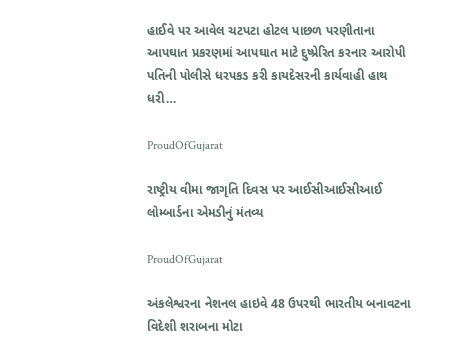હાઈવે પર આવેલ ચટપટા હોટલ પાછળ પરણીતાના આપઘાત પ્રકરણમાં આપઘાત માટે દુષ્પ્રેરિત કરનાર આરોપી પતિની પોલીસે ધરપકડ કરી કાયદેસરની કાર્યવાહી હાથ ધરી…

ProudOfGujarat

રાષ્ટ્રીય વીમા જાગૃતિ દિવસ પર આઈસીઆઈસીઆઈ લોમ્બાર્ડના એમડીનું મંતવ્ય

ProudOfGujarat

અંકલેશ્વરના નેશનલ હાઇવે 48 ઉપરથી ભારતીય બનાવટના વિદેશી શરાબના મોટા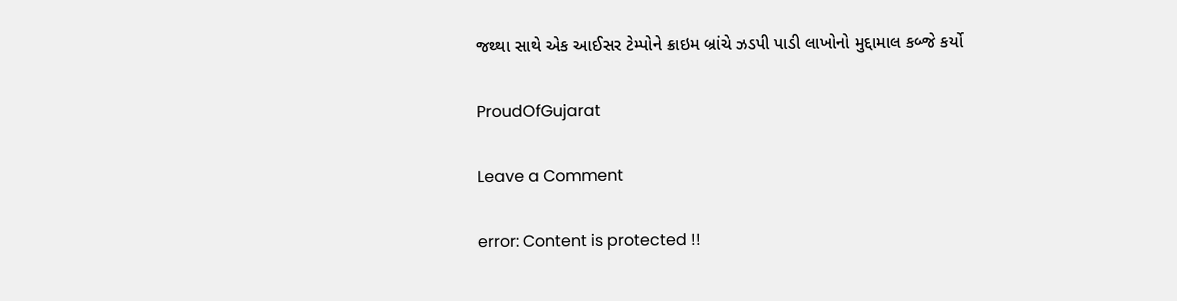જથ્થા સાથે એક આઈસર ટેમ્પોને ક્રાઇમ બ્રાંચે ઝડપી પાડી લાખોનો મુદ્દામાલ કબ્જે કર્યો

ProudOfGujarat

Leave a Comment

error: Content is protected !!